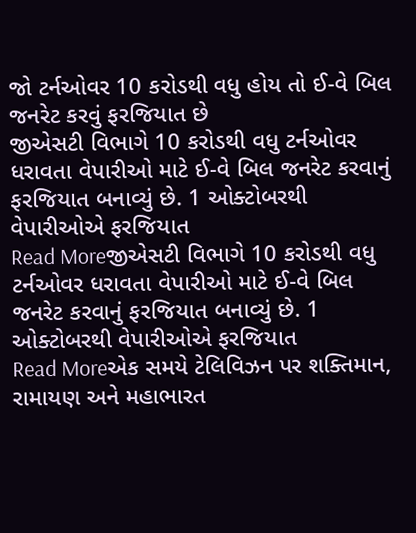જો ટર્નઓવર 10 કરોડથી વધુ હોય તો ઈ-વે બિલ જનરેટ કરવું ફરજિયાત છે
જીએસટી વિભાગે 10 કરોડથી વધુ ટર્નઓવર ધરાવતા વેપારીઓ માટે ઈ-વે બિલ જનરેટ કરવાનું ફરજિયાત બનાવ્યું છે. 1 ઓક્ટોબરથી વેપારીઓએ ફરજિયાત
Read Moreજીએસટી વિભાગે 10 કરોડથી વધુ ટર્નઓવર ધરાવતા વેપારીઓ માટે ઈ-વે બિલ જનરેટ કરવાનું ફરજિયાત બનાવ્યું છે. 1 ઓક્ટોબરથી વેપારીઓએ ફરજિયાત
Read Moreએક સમયે ટેલિવિઝન પર શક્તિમાન, રામાયણ અને મહાભારત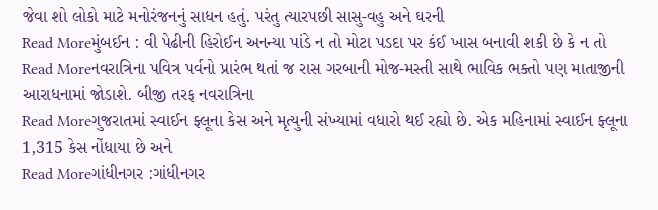જેવા શો લોકો માટે મનોરંજનનું સાધન હતું. પરંતુ ત્યારપછી સાસુ-વહુ અને ઘરની
Read Moreમુંબઈન : વી પેઢીની હિરોઈન અનન્યા પાંડે ન તો મોટા પડદા પર કંઈ ખાસ બનાવી શકી છે કે ન તો
Read Moreનવરાત્રિના પવિત્ર પર્વનો પ્રારંભ થતાં જ રાસ ગરબાની મોજ-મસ્તી સાથે ભાવિક ભક્તો પણ માતાજીની આરાધનામાં જોડાશે. બીજી તરફ નવરાત્રિના
Read Moreગુજરાતમાં સ્વાઈન ફ્લૂના કેસ અને મૃત્યુની સંખ્યામાં વધારો થઈ રહ્યો છે. એક મહિનામાં સ્વાઈન ફ્લૂના 1,315 કેસ નોંધાયા છે અને
Read Moreગાંધીનગર :ગાંધીનગર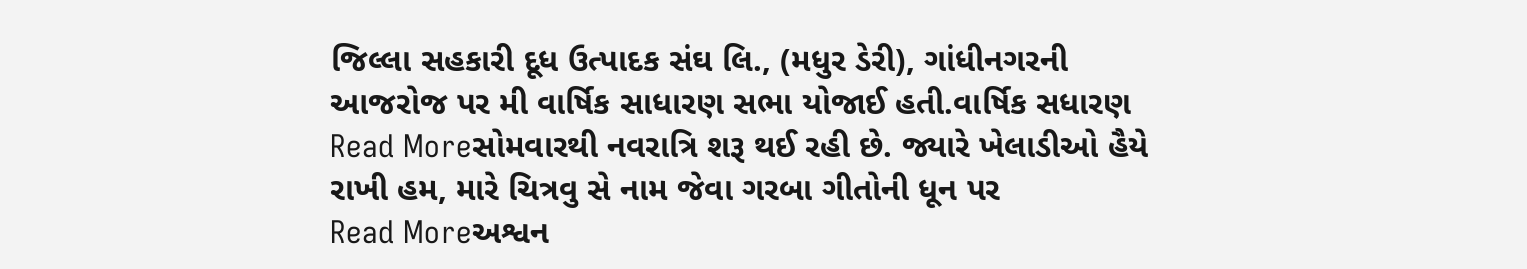જિલ્લા સહકારી દૂધ ઉત્પાદક સંઘ લિ., (મધુર ડેરી), ગાંધીનગરની આજરોજ પર મી વાર્ષિક સાધારણ સભા યોજાઈ હતી.વાર્ષિક સધારણ
Read Moreસોમવારથી નવરાત્રિ શરૂ થઈ રહી છે. જ્યારે ખેલાડીઓ હૈયે રાખી હમ, મારે ચિત્રવુ સે નામ જેવા ગરબા ગીતોની ધૂન પર
Read Moreઅશ્વન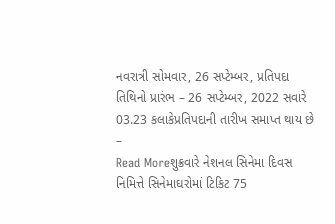નવરાત્રી સોમવાર, 26 સપ્ટેમ્બર, પ્રતિપદા તિથિનો પ્રારંભ – 26 સપ્ટેમ્બર, 2022 સવારે 03.23 કલાકેપ્રતિપદાની તારીખ સમાપ્ત થાય છે –
Read Moreશુક્રવારે નેશનલ સિનેમા દિવસ નિમિત્તે સિનેમાઘરોમાં ટિકિટ 75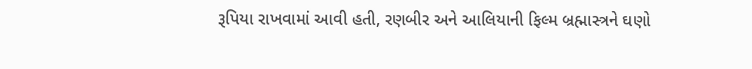રૂપિયા રાખવામાં આવી હતી, રણબીર અને આલિયાની ફિલ્મ બ્રહ્માસ્ત્રને ઘણો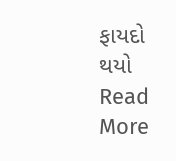ફાયદો થયો
Read More